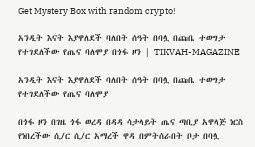Get Mystery Box with random crypto!

አንዲት እናት እያዋለደች ባለበት ሰዓት በባሏ በጩቤ ተወግታ የተገደለችው የጤና ባለሞያ በጎፋ ዞን | TIKVAH-MAGAZINE

አንዲት እናት እያዋለደች ባለበት ሰዓት በባሏ በጩቤ ተወግታ የተገደለችው የጤና ባለሞያ

በጎፋ ዞን በገዜ ጎፋ ወረዳ በዳዳ ሳታላይት ጤና ጣቢያ አዋላጅ ነርስ የነበረችው ሲ/ር ሲ/ር አማረች ዋዳ በምትሰራበት ቦታ በባሏ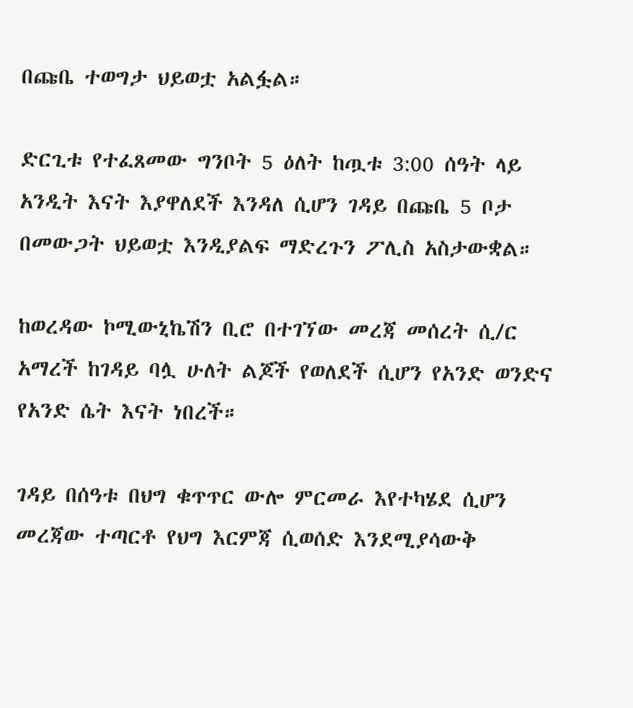በጩቤ ተወግታ ህይወቷ አልፏል።

ድርጊቱ የተፈጸመው ግንቦት 5 ዕለት ከጧቱ 3:00 ሰዓት ላይ አንዲት እናት እያዋለደች እንዳለ ሲሆን ገዳይ በጩቤ 5 ቦታ በመውጋት ህይወቷ እንዲያልፍ ማድረጉን ፖሊስ አስታውቋል።

ከወረዳው ኮሚውኒኬሽን ቢሮ በተገኘው መረጃ መሰረት ሲ/ር አማረች ከገዳይ ባሏ ሁለት ልጆች የወለደች ሲሆን የአንድ ወንድና የአንድ ሴት እናት ነበረች።

ገዳይ በሰዓቱ በህግ ቁጥጥር ውሎ ምርመራ እየተካሄደ ሲሆን መረጃው ተጣርቶ የህግ እርምጃ ሲወሰድ እንደሚያሳውቅ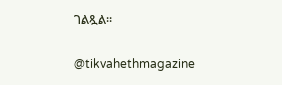ገልጿል።

@tikvahethmagazine